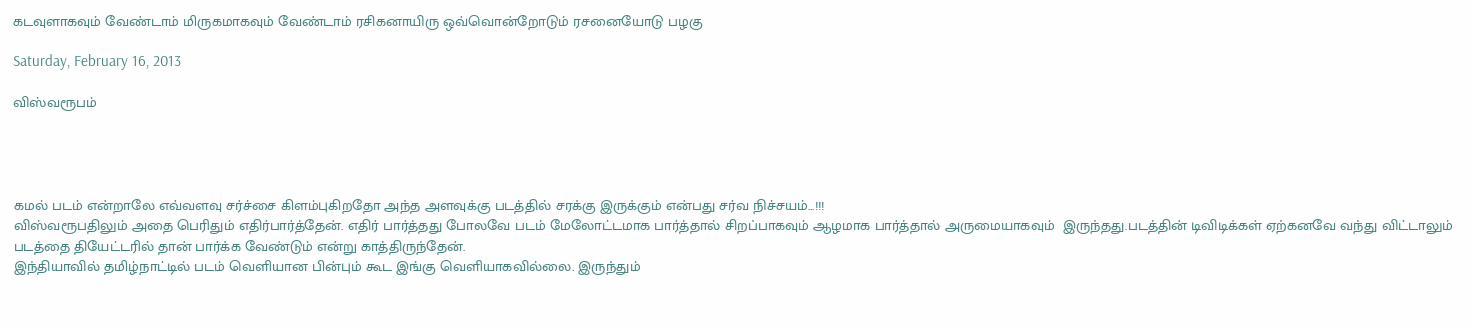கடவுளாகவும் வேண்டாம் மிருகமாகவும் வேண்டாம் ரசிகனாயிரு ஒவ்வொன்றோடும் ரசனையோடு பழகு

Saturday, February 16, 2013

விஸ்வரூபம்




கமல் படம் என்றாலே எவ்வளவு சர்ச்சை கிளம்புகிறதோ அந்த அளவுக்கு படத்தில் சரக்கு இருக்கும் என்பது சர்வ நிச்சயம்...!!!
விஸ்வரூபதிலும் அதை பெரிதும் எதிர்பார்த்தேன். எதிர் பார்த்தது போலவே படம் மேலோட்டமாக பார்த்தால் சிறப்பாகவும் ஆழமாக பார்த்தால் அருமையாகவும்  இருந்தது.படத்தின் டிவிடிக்கள் ஏற்கனவே வந்து விட்டாலும் படத்தை தியேட்டரில் தான் பார்க்க வேண்டும் என்று காத்திருந்தேன்.
இந்தியாவில் தமிழ்நாட்டில் படம் வெளியான பின்பும் கூட இங்கு வெளியாகவில்லை. இருந்தும்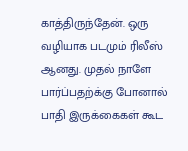காத்திருந்தேன். ஒரு வழியாக படமும் ரிலீஸ் ஆனது. முதல் நாளே பார்ப்பதற்க்கு போனால் பாதி இருக்கைகள் கூட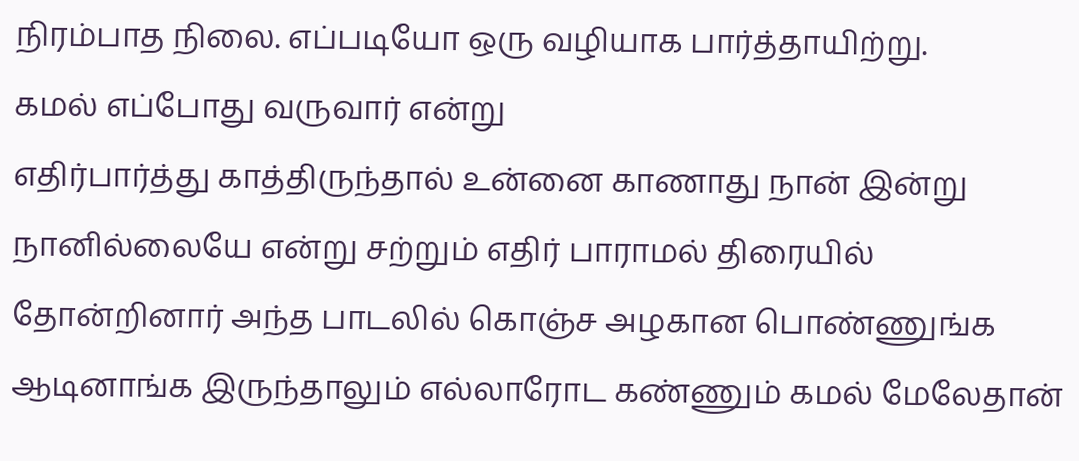நிரம்பாத நிலை. எப்படியோ ஒரு வழியாக பார்த்தாயிற்று.
கமல் எப்போது வருவார் என்று
எதிர்பார்த்து காத்திருந்தால் உன்னை காணாது நான் இன்று நானில்லையே என்று சற்றும் எதிர் பாராமல் திரையில் தோன்றினார் அந்த பாடலில் கொஞ்ச அழகான பொண்ணுங்க ஆடினாங்க இருந்தாலும் எல்லாரோட கண்ணும் கமல் மேலேதான்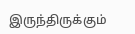இருந்திருக்கும்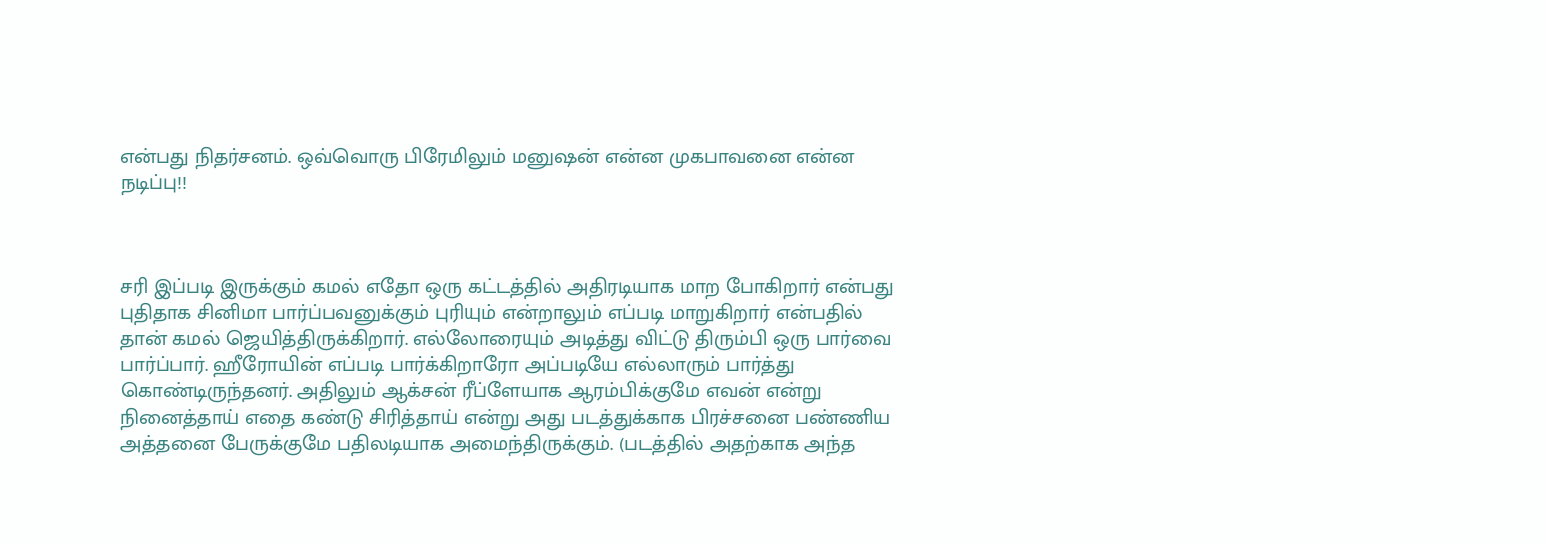என்பது நிதர்சனம். ஒவ்வொரு பிரேமிலும் மனுஷன் என்ன முகபாவனை என்ன நடிப்பு!!



சரி இப்படி இருக்கும் கமல் எதோ ஒரு கட்டத்தில் அதிரடியாக மாற போகிறார் என்பது புதிதாக சினிமா பார்ப்பவனுக்கும் புரியும் என்றாலும் எப்படி மாறுகிறார் என்பதில் தான் கமல் ஜெயித்திருக்கிறார். எல்லோரையும் அடித்து விட்டு திரும்பி ஒரு பார்வை பார்ப்பார். ஹீரோயின் எப்படி பார்க்கிறாரோ அப்படியே எல்லாரும் பார்த்து கொண்டிருந்தனர். அதிலும் ஆக்சன் ரீப்ளேயாக ஆரம்பிக்குமே எவன் என்று நினைத்தாய் எதை கண்டு சிரித்தாய் என்று அது படத்துக்காக பிரச்சனை பண்ணிய அத்தனை பேருக்குமே பதிலடியாக அமைந்திருக்கும். (படத்தில் அதற்காக அந்த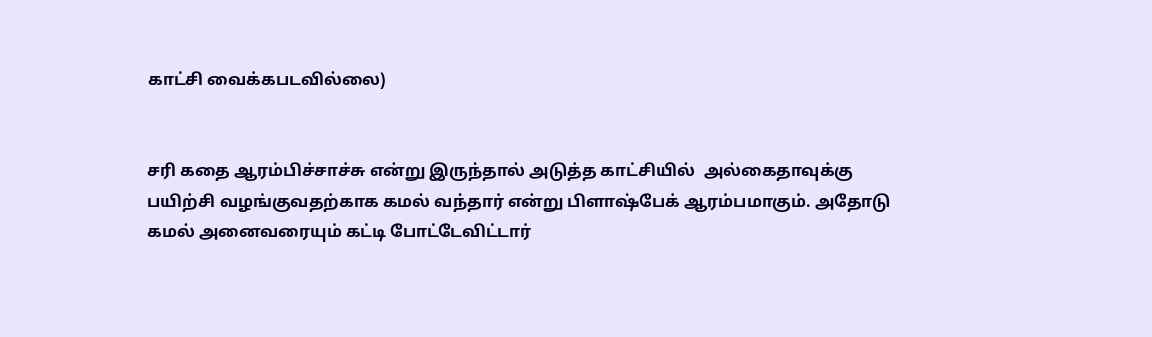காட்சி வைக்கபடவில்லை)


சரி கதை ஆரம்பிச்சாச்சு என்று இருந்தால் அடுத்த காட்சியில்  அல்கைதாவுக்கு பயிற்சி வழங்குவதற்காக கமல் வந்தார் என்று பிளாஷ்பேக் ஆரம்பமாகும். அதோடு கமல் அனைவரையும் கட்டி போட்டேவிட்டார்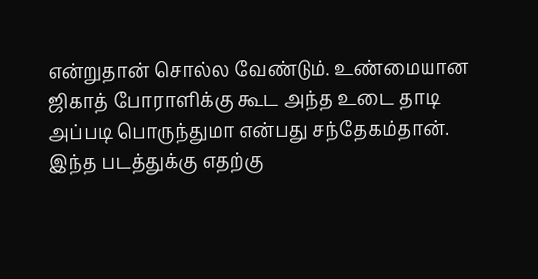என்றுதான் சொல்ல வேண்டும். உண்மையான ஜிகாத் போராளிக்கு கூட அந்த உடை தாடி அப்படி பொருந்துமா என்பது சந்தேகம்தான்.
இந்த படத்துக்கு எதற்கு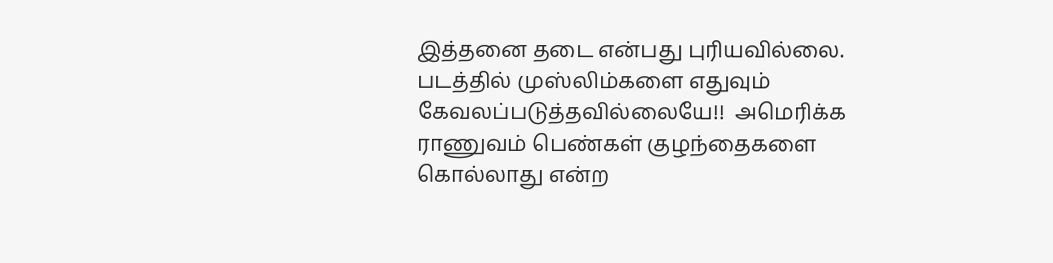இத்தனை தடை என்பது புரியவில்லை. படத்தில் முஸ்லிம்களை எதுவும் கேவலப்படுத்தவில்லையே!!  அமெரிக்க ராணுவம் பெண்கள் குழந்தைகளை கொல்லாது என்ற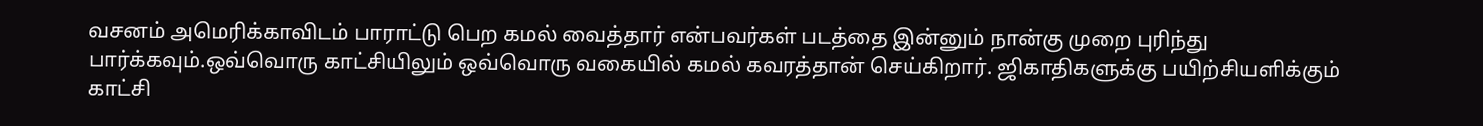வசனம் அமெரிக்காவிடம் பாராட்டு பெற கமல் வைத்தார் என்பவர்கள் படத்தை இன்னும் நான்கு முறை புரிந்து பார்க்கவும்.ஒவ்வொரு காட்சியிலும் ஒவ்வொரு வகையில் கமல் கவரத்தான் செய்கிறார். ஜிகாதிகளுக்கு பயிற்சியளிக்கும் காட்சி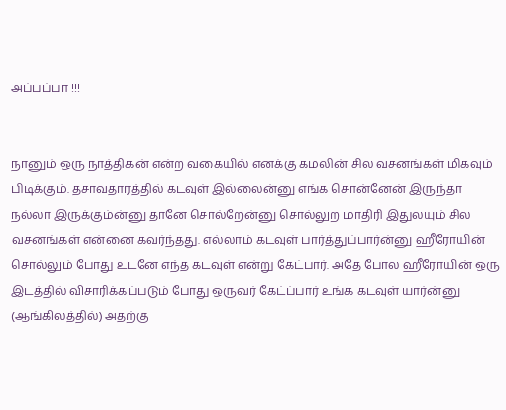அப்பப்பா !!!


நானும் ஒரு நாத்திகன் என்ற வகையில் எனக்கு கமலின் சில வசனங்கள் மிகவும் பிடிக்கும். தசாவதாரத்தில் கடவுள் இல்லைன்னு எங்க சொன்னேன் இருந்தா நல்லா இருக்கும்ன்னு தானே சொல்றேன்னு சொல்லுற மாதிரி இதுலயும் சில வசனங்கள் என்னை கவர்ந்தது. எல்லாம் கடவுள் பார்த்துப்பார்ன்னு ஹீரோயின் சொல்லும் போது உடனே எந்த கடவுள் என்று கேட்பார். அதே போல ஹீரோயின் ஒரு இடத்தில் விசாரிக்கப்படும் போது ஒருவர் கேட்ப்பார் உங்க கடவுள் யார்ன்னு (ஆங்கிலத்தில்) அதற்கு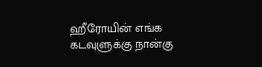ஹீரோயின் எங்க கடவுளுக்கு நான்கு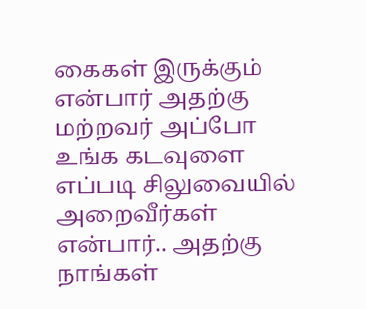கைகள் இருக்கும் என்பார் அதற்கு மற்றவர் அப்போ உங்க கடவுளை எப்படி சிலுவையில் அறைவீர்கள் என்பார்.. அதற்கு நாங்கள்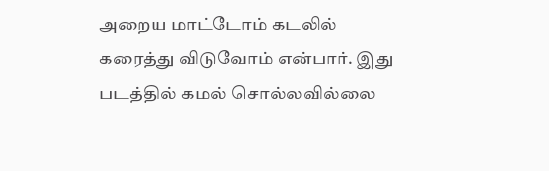அறைய மாட்டோம் கடலில் கரைத்து விடுவோம் என்பார். இது படத்தில் கமல் சொல்லவில்லை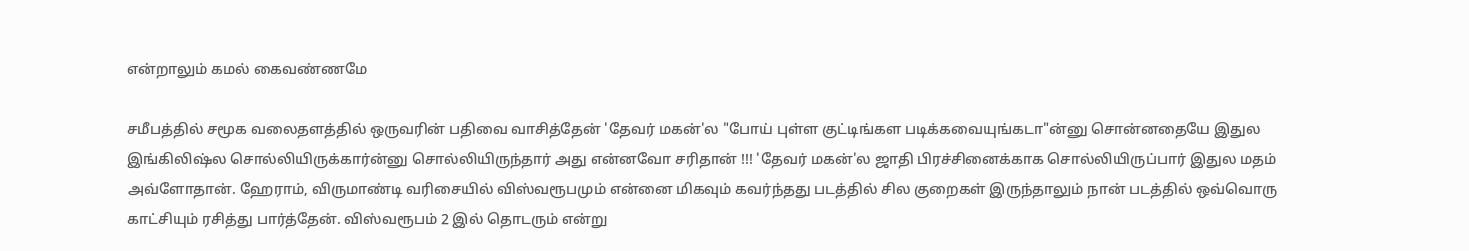என்றாலும் கமல் கைவண்ணமே

சமீபத்தில் சமூக வலைதளத்தில் ஒருவரின் பதிவை வாசித்தேன் 'தேவர் மகன்'ல "போய் புள்ள குட்டிங்கள படிக்கவையுங்கடா"ன்னு சொன்னதையே இதுல இங்கிலிஷ்ல சொல்லியிருக்கார்ன்னு சொல்லியிருந்தார் அது என்னவோ சரிதான் !!! 'தேவர் மகன்'ல ஜாதி பிரச்சினைக்காக சொல்லியிருப்பார் இதுல மதம் அவ்ளோதான். ஹேராம், விருமாண்டி வரிசையில் விஸ்வரூபமும் என்னை மிகவும் கவர்ந்தது படத்தில் சில குறைகள் இருந்தாலும் நான் படத்தில் ஒவ்வொரு காட்சியும் ரசித்து பார்த்தேன். விஸ்வரூபம் 2 இல் தொடரும் என்று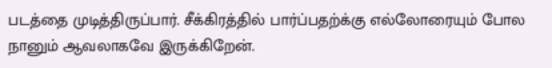படத்தை முடித்திருப்பார். சீக்கிரத்தில் பார்ப்பதற்க்கு எல்லோரையும் போல நானும் ஆவலாகவே இருக்கிறேன்.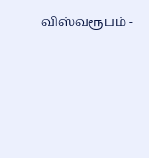விஸ்வரூபம் -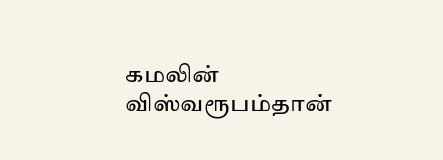கமலின் விஸ்வரூபம்தான்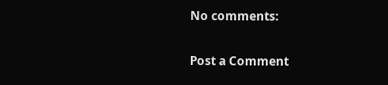No comments:

Post a Comment